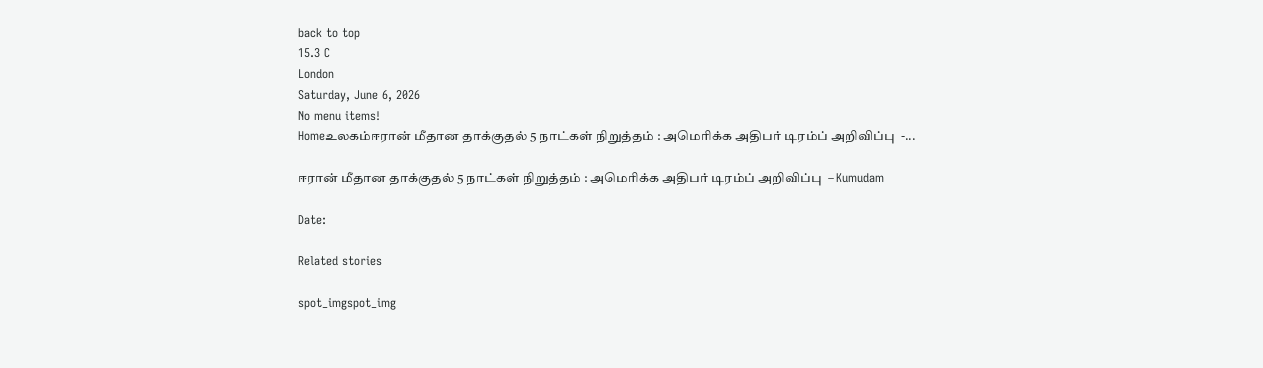back to top
15.3 C
London
Saturday, June 6, 2026
No menu items!
Homeஉலகம்ஈரான் மீதான தாக்குதல் 5 நாட்கள் நிறுத்தம் : அமெரிக்க அதிபர் டிரம்ப் அறிவிப்பு  -...

ஈரான் மீதான தாக்குதல் 5 நாட்கள் நிறுத்தம் : அமெரிக்க அதிபர் டிரம்ப் அறிவிப்பு  – Kumudam

Date:

Related stories

spot_imgspot_img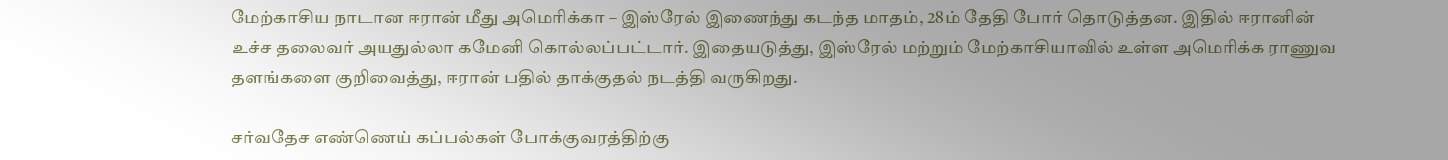மேற்காசிய நாடான ஈரான் மீது அமெரிக்கா – இஸ்ரேல் இணைந்து கடந்த மாதம், 28ம் தேதி போர் தொடுத்தன. இதில் ஈரானின் உச்ச தலைவர் அயதுல்லா கமேனி கொல்லப்பட்டார். இதையடுத்து, இஸ்ரேல் மற்றும் மேற்காசியாவில் உள்ள அமெரிக்க ராணுவ தளங்களை குறிவைத்து, ஈரான் பதில் தாக்குதல் நடத்தி வருகிறது.

சர்வதேச எண்ணெய் கப்பல்கள் போக்குவரத்திற்கு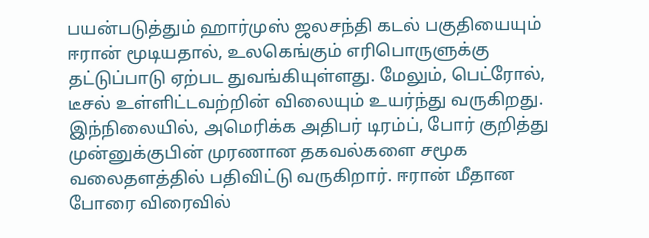பயன்படுத்தும் ஹார்முஸ் ஜலசந்தி கடல் பகுதியையும் ஈரான் மூடியதால், உலகெங்கும் எரிபொருளுக்கு தட்டுப்பாடு ஏற்பட துவங்கியுள்ளது. மேலும், பெட்ரோல், டீசல் உள்ளிட்டவற்றின் விலையும் உயர்ந்து வருகிறது. இந்நிலையில், அமெரிக்க அதிபர் டிரம்ப், போர் குறித்து முன்னுக்குபின் முரணான தகவல்களை சமூக வலைதளத்தில் பதிவிட்டு வருகிறார். ஈரான் மீதான போரை விரைவில்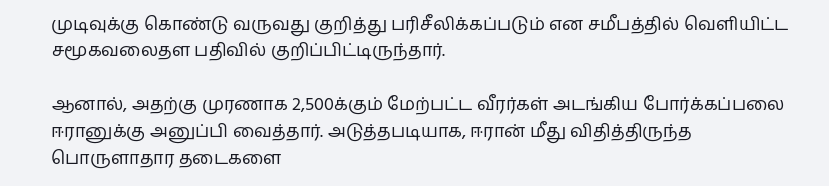முடிவுக்கு கொண்டு வருவது குறித்து பரிசீலிக்கப்படும் என சமீபத்தில் வெளியிட்ட சமூகவலைதள பதிவில் குறிப்பிட்டிருந்தார்.

ஆனால், அதற்கு முரணாக 2,500க்கும் மேற்பட்ட வீரர்கள் அடங்கிய போர்க்கப்பலை ஈரானுக்கு அனுப்பி வைத்தார். அடுத்தபடியாக, ஈரான் மீது விதித்திருந்த பொருளாதார தடைகளை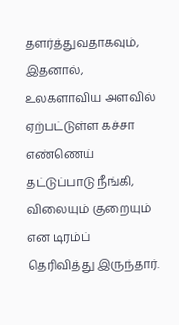தளர்த்துவதாகவும், இதனால், உலகளாவிய அளவில் ஏற்பட்டுள்ள கச்சா எண்ணெய் தட்டுப்பாடு நீங்கி, விலையும் குறையும் என டிரம்ப் தெரிவித்து இருந்தார்.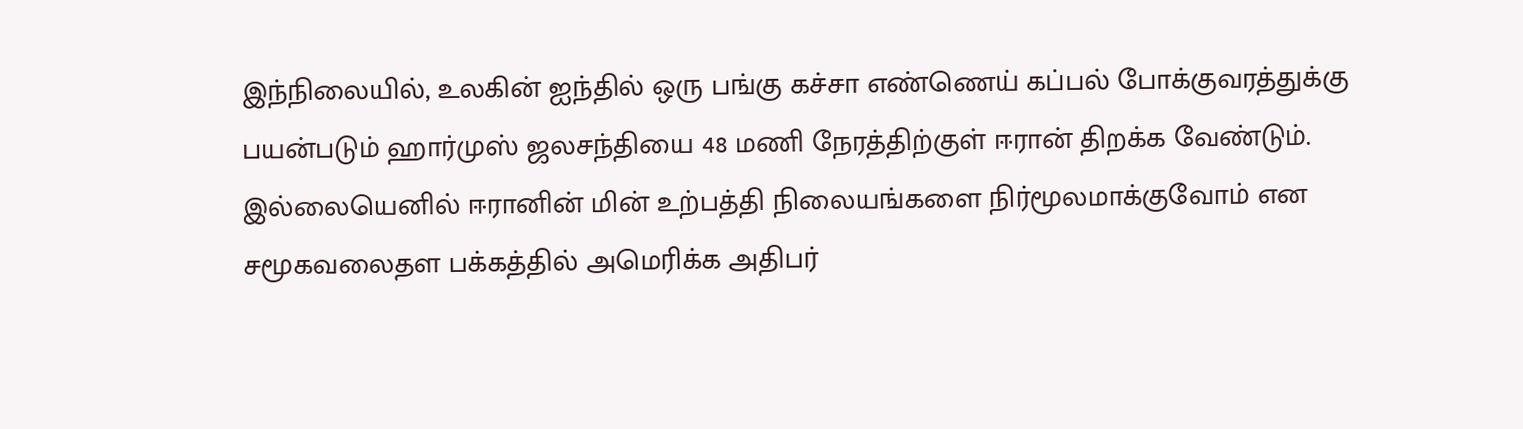இந்நிலையில், உலகின் ஐந்தில் ஒரு பங்கு கச்சா எண்ணெய் கப்பல் போக்குவரத்துக்கு பயன்படும் ஹார்முஸ் ஜலசந்தியை 48 மணி நேரத்திற்குள் ஈரான் திறக்க வேண்டும். இல்லையெனில் ஈரானின் மின் உற்பத்தி நிலையங்களை நிர்மூலமாக்குவோம் என சமூகவலைதள பக்கத்தில் அமெரிக்க அதிபர்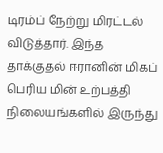டிரம்ப் நேற்று மிரட்டல் விடுத்தார். இந்த தாக்குதல் ஈரானின் மிகப் பெரிய மின் உற்பத்தி நிலையங்களில் இருந்து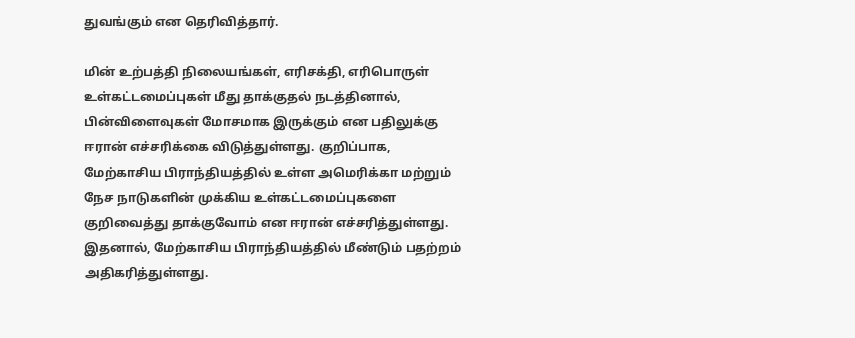துவங்கும் என தெரிவித்தார்.

மின் உற்பத்தி நிலையங்கள், எரிசக்தி, எரிபொருள் உள்கட்டமைப்புகள் மீது தாக்குதல் நடத்தினால், பின்விளைவுகள் மோசமாக இருக்கும் என பதிலுக்கு ஈரான் எச்சரிக்கை விடுத்துள்ளது. குறிப்பாக, மேற்காசிய பிராந்தியத்தில் உள்ள அமெரிக்கா மற்றும் நேச நாடுகளின் முக்கிய உள்கட்டமைப்புகளை குறிவைத்து தாக்குவோம் என ஈரான் எச்சரித்துள்ளது. இதனால், மேற்காசிய பிராந்தியத்தில் மீண்டும் பதற்றம் அதிகரித்துள்ளது.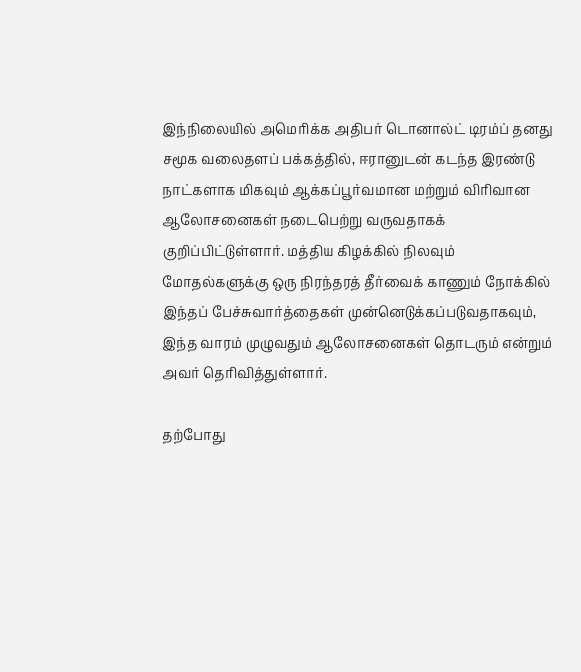இந்நிலையில் அமெரிக்க அதிபர் டொனால்ட் டிரம்ப் தனது சமூக வலைதளப் பக்கத்தில், ஈரானுடன் கடந்த இரண்டு நாட்களாக மிகவும் ஆக்கப்பூர்வமான மற்றும் விரிவான ஆலோசனைகள் நடைபெற்று வருவதாகக் குறிப்பிட்டுள்ளார். மத்திய கிழக்கில் நிலவும் மோதல்களுக்கு ஒரு நிரந்தரத் தீர்வைக் காணும் நோக்கில் இந்தப் பேச்சுவார்த்தைகள் முன்னெடுக்கப்படுவதாகவும், இந்த வாரம் முழுவதும் ஆலோசனைகள் தொடரும் என்றும் அவர் தெரிவித்துள்ளார்.

தற்போது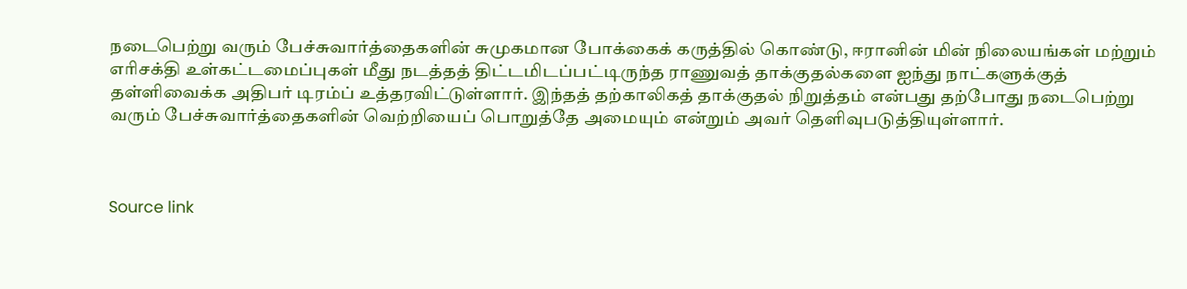நடைபெற்று வரும் பேச்சுவார்த்தைகளின் சுமுகமான போக்கைக் கருத்தில் கொண்டு, ஈரானின் மின் நிலையங்கள் மற்றும் எரிசக்தி உள்கட்டமைப்புகள் மீது நடத்தத் திட்டமிடப்பட்டிருந்த ராணுவத் தாக்குதல்களை ஐந்து நாட்களுக்குத் தள்ளிவைக்க அதிபர் டிரம்ப் உத்தரவிட்டுள்ளார். இந்தத் தற்காலிகத் தாக்குதல் நிறுத்தம் என்பது தற்போது நடைபெற்று வரும் பேச்சுவார்த்தைகளின் வெற்றியைப் பொறுத்தே அமையும் என்றும் அவர் தெளிவுபடுத்தியுள்ளார்.



Source link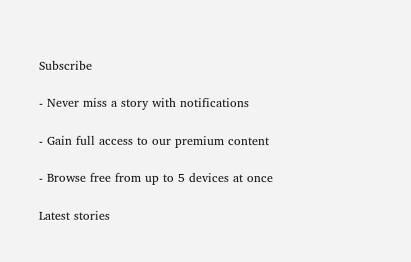Subscribe

- Never miss a story with notifications

- Gain full access to our premium content

- Browse free from up to 5 devices at once

Latest stories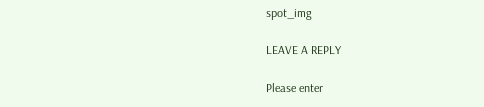spot_img

LEAVE A REPLY

Please enter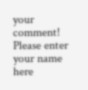your comment!
Please enter your name here